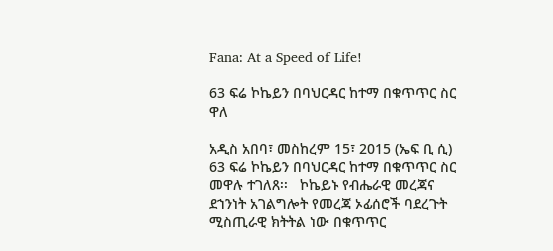Fana: At a Speed of Life!

63 ፍሬ ኮኬይን በባህርዳር ከተማ በቁጥጥር ስር ዋለ

አዲስ አበባ፣ መስከረም 15፣ 2015 (ኤፍ ቢ ሲ) 63 ፍሬ ኮኬይን በባህርዳር ከተማ በቁጥጥር ስር መዋሉ ተገለጸ፡፡   ኮኬይኑ የብሔራዊ መረጃና ደኀንነት አገልግሎት የመረጃ ኦፊሰሮች ባደረጉት ሚስጢራዊ ክትትል ነው በቁጥጥር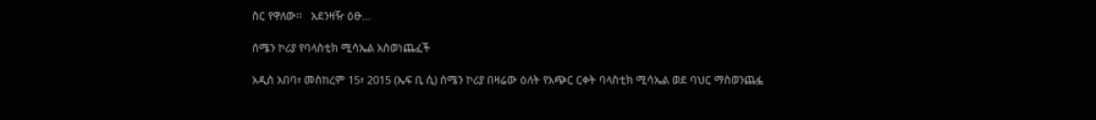ስር የዋለው፡፡   አደንዛዥ ዕፁ…

ሰሜን ኮሪያ የባላስቲክ ሚሳኤል አስወነጨፈች

አዲስ አበባ፣ መስከረም 15፣ 2015 (ኤፍ ቢ ሲ) ሰሜን ኮሪያ በዛሬው ዕለት የአጭር ርቀት ባላስቲክ ሚሳኤል ወደ ባህር ማስወንጨፏ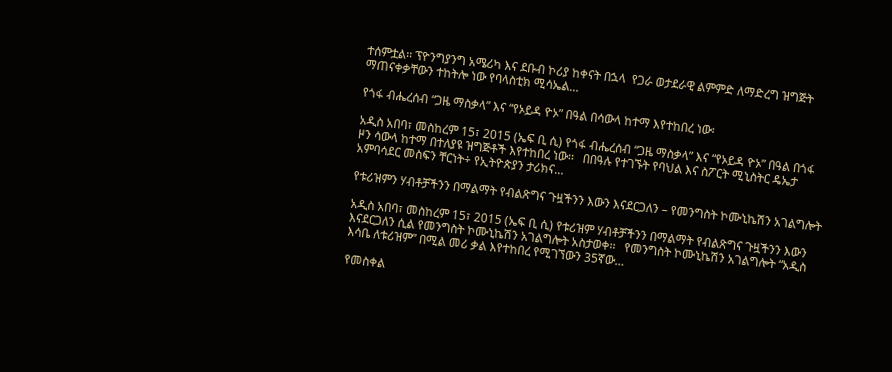ተሰምቷል፡፡ ፕዮንግያንግ አሜሪካ እና ደቡብ ኮሪያ ከቀናት በኋላ  የጋራ ወታደራዊ ልምምድ ለማድረግ ዝግጅት ማጠናቀቃቸውን ተከትሎ ነው የባላስቲክ ሚሳኤል…

የጎፋ ብሔረሰብ “ጋዜ ማስቃላ” እና “የኦይዳ ዮኦ” በዓል በሳውላ ከተማ እየተከበረ ነው፡

አዲስ አበባ፣ መስከረም 15፣ 2015 (ኤፍ ቢ ሲ) የጎፋ ብሔረሰብ “ጋዜ ማስቃላ” እና “የኦይዳ ዮኦ” በዓል በጎፋ ዞን ሳውላ ከተማ በተለያዩ ዝግጅቶች እየተከበረ ነው፡፡   በበዓሉ የተገኙት የባህል እና ስፖርት ሚኒስትር ዴኤታ አምባሳደር መስፍን ቸርነት÷ የኢትዮጵያን ታሪክና…

የቱሪዝምን ሃብቶቻችንን በማልማት የብልጽግና ጉዟችንን እውን እናደርጋለን – የመንግስት ኮሙኒኬሽን አገልግሎት

አዲስ አበባ፣ መስከረም 15፣ 2015 (ኤፍ ቢ ሲ) የቱሪዝም ሃብቶቻችንን በማልማት የብልጽግና ጉዟችንን እውን እናደርጋለን ሲል የመንግስት ኮሙኒኬሽን አገልግሎት አስታወቀ፡፡   የመንግስት ኮሙኒኬሽን አገልግሎት “አዲስ እሳቤ ለቱሪዝም” በሚል መሪ ቃል እየተከበረ የሚገኘውን 35ኛው…

የመስቀል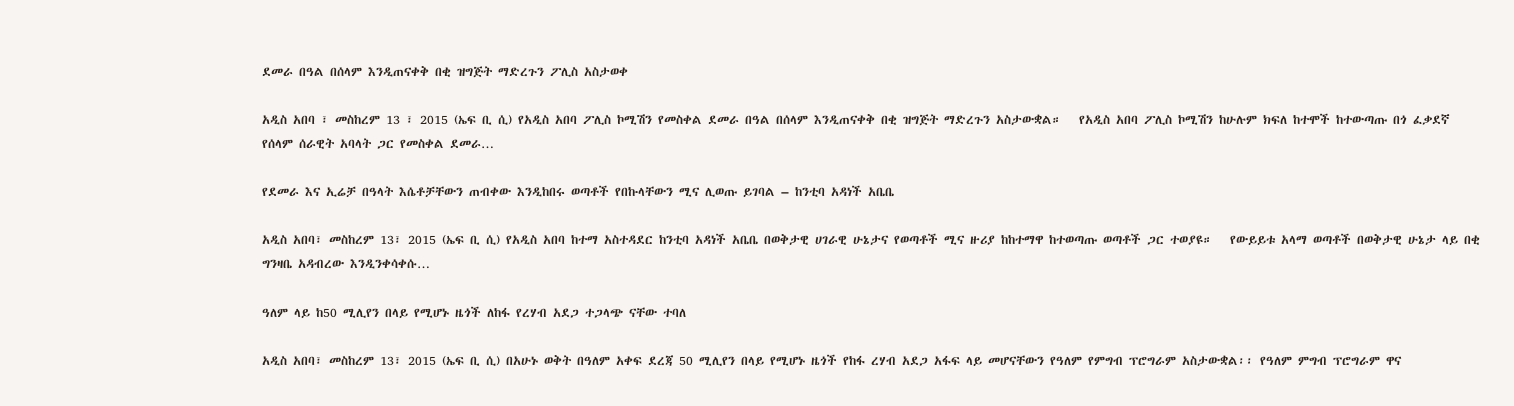ደመራ በዓል በሰላም እንዲጠናቀቅ በቂ ዝግጅት ማድረጉን ፖሊስ አስታወቀ

አዲስ አበባ ፣ መስከረም 13 ፣ 2015 (ኤፍ ቢ ሲ) የአዲስ አበባ ፖሊስ ኮሚሽን የመስቀል ደመራ በዓል በሰላም እንዲጠናቀቅ በቂ ዝግጅት ማድረጉን አስታውቋል።   የአዲስ አበባ ፖሊስ ኮሚሽን ከሁሉም ክፍለ ከተሞች ከተውጣጡ በጎ ፈቃደኛ የሰላም ሰራዊት አባላት ጋር የመስቀል ደመራ…

የደመራ እና ኢሬቻ በዓላት እሴቶቻቸውን ጠብቀው እንዲከበሩ ወጣቶች የበኩላቸውን ሚና ሊወጡ ይገባል – ከንቲባ አዳነች አቤቤ

አዲስ አበባ፣ መስከረም 13፣ 2015 (ኤፍ ቢ ሲ) የአዲስ አበባ ከተማ አስተዳደር ከንቲባ አዳነች አቤቤ በወቅታዊ ሀገራዊ ሁኔታና የወጣቶች ሚና ዙሪያ ከከተማዋ ከተወጣጡ ወጣቶች ጋር ተወያዩ።   የውይይቱ አላማ ወጣቶች በወቅታዊ ሁኔታ ላይ በቂ ግንዛቤ አዳብረው እንዲንቀሳቀሱ…

ዓለም ላይ ከ50 ሚሊየን በላይ የሚሆኑ ዜጎች ለከፋ የረሃብ አደጋ ተጋላጭ ናቸው ተባለ

አዲስ አበባ፣ መስከረም 13፣ 2015 (ኤፍ ቢ ሲ) በአሁኑ ወቅት በዓለም አቀፍ ደረጃ 50 ሚሊየን በላይ የሚሆኑ ዜጎች የከፋ ረሃብ አደጋ አፋፍ ላይ መሆናቸውን የዓለም የምግብ ፕሮግራም አስታውቋል፡፡ የዓለም ምግብ ፕሮግራም ዋና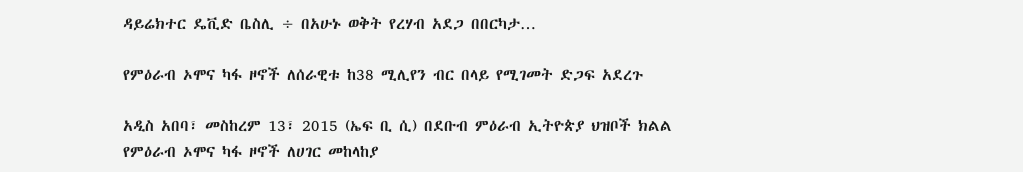ዳይሬክተር ዴቪድ ቤስሊ ÷ በአሁኑ ወቅት የረሃብ አደጋ በበርካታ…

የምዕራብ ኦሞና ካፋ ዞኖች ለሰራዊቱ ከ38 ሚሊየን ብር በላይ የሚገመት ድጋፍ አደረጉ

አዲስ አበባ፣ መስከረም 13፣ 2015 (ኤፍ ቢ ሲ) በደቡብ ምዕራብ ኢትዮጵያ ህዝቦች ክልል የምዕራብ ኦሞና ካፋ ዞኖች ለሀገር መከላከያ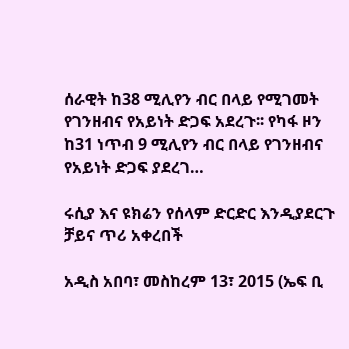ሰራዊት ከ38 ሚሊየን ብር በላይ የሚገመት የገንዘብና የአይነት ድጋፍ አደረጉ፡፡ የካፋ ዞን ከ31 ነጥብ 9 ሚሊየን ብር በላይ የገንዘብና የአይነት ድጋፍ ያደረገ…

ሩሲያ እና ዩክሬን የሰላም ድርድር እንዲያደርጉ ቻይና ጥሪ አቀረበች

አዲስ አበባ፣ መስከረም 13፣ 2015 (ኤፍ ቢ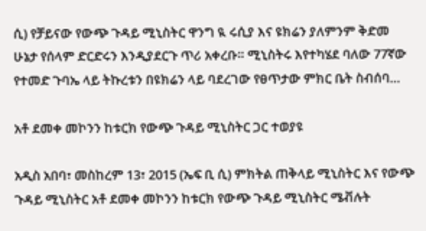ሲ) የቻይናው የውጭ ጉዳይ ሚኒስትር ዋንግ ዪ ሩሲያ እና ዩክሬን ያለምንም ቅድመ ሁኔታ የሰላም ድርድሩን እንዲያደርጉ ጥሪ አቀረቡ። ሚኒስትሩ እየተካሄደ ባለው 77ኛው የተመድ ጉባኤ ላይ ትኩረቱን በዩክሬን ላይ ባደረገው የፀጥታው ምክር ቤት ስብሰባ…

አቶ ደመቀ መኮንን ከቱርክ የውጭ ጉዳይ ሚኒስትር ጋር ተወያዩ

አዲስ አበባ፣ መስከረም 13፣ 2015 (ኤፍ ቢ ሲ) ምክትል ጠቅላይ ሚኒስትር እና የውጭ ጉዳይ ሚኒስትር አቶ ደመቀ መኮንን ከቱርክ የውጭ ጉዳይ ሚኒስትር ሜቭሉት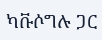ካቩሶግሉ ጋር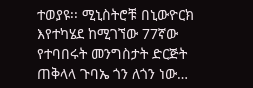ተወያዩ፡፡ ሚኒስትሮቹ በኒውዮርክ እየተካሄደ ከሚገኘው 77ኛው የተባበሩት መንግስታት ድርጅት ጠቅላላ ጉባኤ ጎን ለጎን ነው…